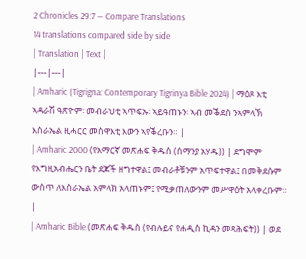2 Chronicles 29:7 — Compare Translations
14 translations compared side by side
| Translation | Text |
|---|---|
| Amharic (Tigrigna: Contemporary Tigrinya Bible 2024) | ማዕጾ እቲ ኣዳራሽ ዓጽዮም፡ መብራህቲ ኣጥፍኡ፡ ኣይዓጠኑን፡ ኣብ መቕደስ ንኣምላኽ እስራኤል ዚሓርር መስዋእቲ እውን ኣየቕረቡን። |
| Amharic 2000 (የአማርኛ መጽሐፍ ቅዱስ (ሰማንያ አሃዱ)) | ደግሞም የእግዚአብሔርን ቤት ደጆች ዘግተዋል፤ መብራቶቹንም አጥፍተዋል፤ በመቅደሱም ውስጥ ለእስራኤል አምላክ አላጠኑም፤ የሚቃጠለውንም መሥዋዕት አላቀረቡም። |
| Amharic Bible (መጽሐፍ ቅዱስ (የብሉይና የሐዲስ ኪዳን መጻሕፍት)) | ወደ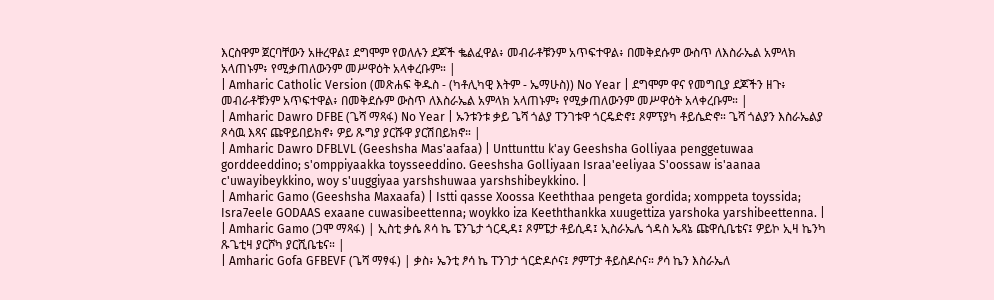እርስዋም ጀርባቸውን አዙረዋል፤ ደግሞም የወለሉን ደጆች ቈልፈዋል፥ መብራቶቹንም አጥፍተዋል፥ በመቅደሱም ውስጥ ለእስራኤል አምላክ አላጠኑም፥ የሚቃጠለውንም መሥዋዕት አላቀረቡም። |
| Amharic Catholic Version (መጽሐፍ ቅዱስ - (ካቶሊካዊ እትም - ኤማሁስ)) No Year | ደግሞም ዋና የመግቢያ ደጆችን ዘጉ፥ መብራቶቹንም አጥፍተዋል፥ በመቅደሱም ውስጥ ለእስራኤል አምላክ አላጠኑም፥ የሚቃጠለውንም መሥዋዕት አላቀረቡም። |
| Amharic Dawro DFBE (ጌሻ ማጻፋ) No Year | ኡንቱንቱ ቃይ ጌሻ ጎልያ ፐንገቱዋ ጎርዴድኖ፤ ጾምፕያካ ቶይሴድኖ። ጌሻ ጎልያን እስራኤልያ ጾሳዉ እጻና ጩዋይበይክኖ፥ ዎይ ጹግያ ያርሹዋ ያርሽበይክኖ። |
| Amharic Dawro DFBLVL (Geeshsha Mas'aafaa) | Unttunttu k'ay Geeshsha Golliyaa penggetuwaa gorddeeddino; s'omppiyaakka toysseeddino. Geeshsha Golliyaan Israa'eeliyaa S'oossaw is'aanaa c'uwayibeykkino, woy s'uuggiyaa yarshshuwaa yarshshibeykkino. |
| Amharic Gamo (Geeshsha Maxaafa) | Istti qasse Xoossa Keeththaa pengeta gordida; xomppeta toyssida; Isra7eele GODAAS exaane cuwasibeettenna; woykko iza Keeththankka xuugettiza yarshoka yarshibeettenna. |
| Amharic Gamo (ጋሞ ማጻፋ) | ኢስቲ ቃሴ ጾሳ ኬ ፔንጌታ ጎርዲዳ፤ ጾምፔታ ቶይሲዳ፤ ኢስራኤሌ ጎዳስ ኤጻኔ ጩዋሲቤቴና፤ ዎይኮ ኢዛ ኬንካ ጹጌቲዛ ያርሾካ ያርሺቤቴና። |
| Amharic Gofa GFBEVF (ጌሻ ማፃፋ) | ቃስ፥ ኤንቲ ፆሳ ኬ ፐንገታ ጎርድዶሶና፤ ፆምፐታ ቶይስዶሶና። ፆሳ ኬን እስራኤለ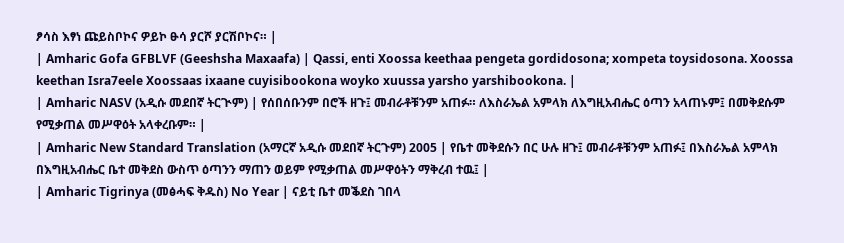ፆሳስ እፃነ ጩይስቦኮና ዎይኮ ፁሳ ያርሾ ያርሽቦኮና። |
| Amharic Gofa GFBLVF (Geeshsha Maxaafa) | Qassi, enti Xoossa keethaa pengeta gordidosona; xompeta toysidosona. Xoossa keethan Isra7eele Xoossaas ixaane cuyisibookona woyko xuussa yarsho yarshibookona. |
| Amharic NASV (አዲሱ መደበኛ ትርጒም) | የሰበሰቡንም በሮች ዘጉ፤ መብራቶቹንም አጠፉ። ለእስራኤል አምላክ ለእግዚአብሔር ዕጣን አላጠኑም፤ በመቅደሱም የሚቃጠል መሥዋዕት አላቀረቡም። |
| Amharic New Standard Translation (አማርኛ አዲሱ መደበኛ ትርጉም) 2005 | የቤተ መቅደሱን በር ሁሉ ዘጉ፤ መብራቶቹንም አጠፉ፤ በእስራኤል አምላክ በእግዚአብሔር ቤተ መቅደስ ውስጥ ዕጣንን ማጠን ወይም የሚቃጠል መሥዋዕትን ማቅረብ ተዉ፤ |
| Amharic Tigrinya (መፅሓፍ ቅዱስ) No Year | ናይቲ ቤተ መቕደስ ገበላ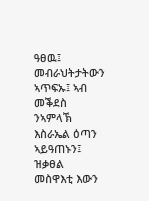ዓፀዉ፤ መብራህትታትውን ኣጥፍኡ፤ ኣብ መቕደስ ንኣምላኽ እስራኤል ዕጣን ኣይዓጠኑን፤ ዝቃፀል መስዋእቲ እውን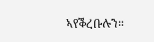ኣየቕረቡሉን።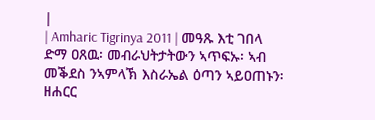|
| Amharic Tigrinya 2011 | መዓጹ እቲ ገበላ ድማ ዐጸዉ፡ መብራህትታትውን ኣጥፍኡ፡ ኣብ መቕደስ ንኣምላኽ እስራኤል ዕጣን ኣይዐጠኑን፡ ዘሐርር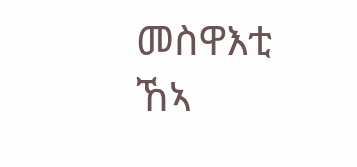መስዋእቲ ኸኣ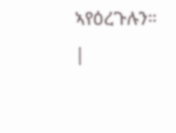ኣየዕረጉሉን። |